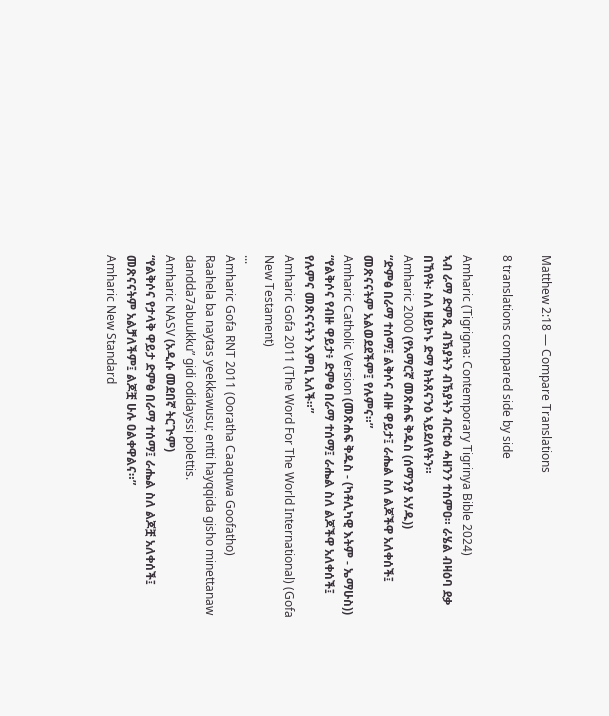Matthew 2:18 — Compare Translations

8 translations compared side by side

Amharic (Tigrigna: Contemporary Tigrinya Bible 2024)
ኣብ ራማ ድምጺ ብኽያትን ብኽያትን ብርቱዕ ሓዘንን ተሰምዐ። ራሄል ብዛዕባ ደቃ በኸየት፡ ስለ ዘይኮኑ ድማ ክትጸናንዕ ኣይደለየትን።
Amharic 2000 (የአማርኛ መጽሐፍ ቅዱስ (ሰማንያ አሃዱ))
“ድምፅ በራማ ተሰማ፤ ልቅሶና ብዙ ዋይታ፤ ራሔል ስለ ልጆችዋ አለቀሰች፤ መጽናናትም አልወደደችም፤ የሉምና።”
Amharic Catholic Version (መጽሐፍ ቅዱስ - (ካቶሊካዊ እትም - ኤማሁስ))
“የልቅሶና የብዙ ዋይታ፥ ድምፅ በራማ ተሰማ፤ ራሔል ስለ ልጆችዋ አለቀሰች፤ የሉምና መጽናናትን እምቢ አለች።”
Amharic Gofa 2011 (The Word For The World International) (Gofa New Testament)
...
Amharic Gofa RNT 2011 (Ooratha Caaquwa Goofatho)
Raahela ba naytas yeekkawusu; entti hayqqida gisho minettanaw dandda7abuukku” gidi odidayssi polettis.
Amharic NASV (አዲሱ መደበኛ ትርጒም)
“የልቅሶና የታላቅ ዋይታ ድምፅ በራማ ተሰማ፤ ራሔል ስለ ልጆቿ አለቀሰች፤ መጽናናትም አልቻለችም፤ ልጆቿ ሁሉ ዐልቀዋልና።”
Amharic New Standard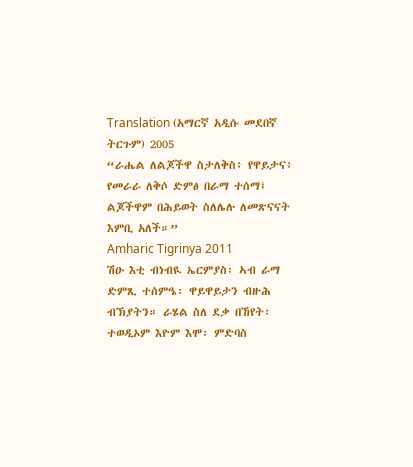Translation (አማርኛ አዲሱ መደበኛ ትርጉም) 2005
“ራሔል ለልጆችዋ ስታለቅስ፥ የዋይታና፥ የመራራ ለቅሶ ድምፅ በራማ ተሰማ፤ ልጆችዋም በሕይወት ስለሌሉ ለመጽናናት እምቢ አለች።”
Amharic Tigrinya 2011
ሽዑ እቲ ብነብዪ ኤርምያስ፡ ኣብ ራማ ድምጺ ተሰምዔ፡ ዋይዋይታን ብዙሕ ብኽያትን። ራሄል ስለ ደቃ በኸየት፡ ተወዲኦም እዮም እሞ፡ ምድባስ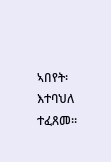ኣበየት፡ እተባህለ ተፈጸመ።